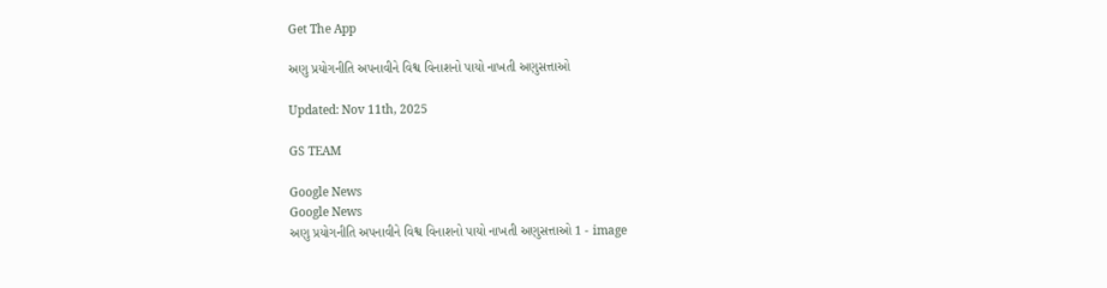Get The App

અણુ પ્રયોગનીતિ અપનાવીને વિશ્વ વિનાશનો પાયો નાખતી અણુસત્તાઓ

Updated: Nov 11th, 2025

GS TEAM

Google News
Google News
અણુ પ્રયોગનીતિ અપનાવીને વિશ્વ વિનાશનો પાયો નાખતી અણુસત્તાઓ 1 - image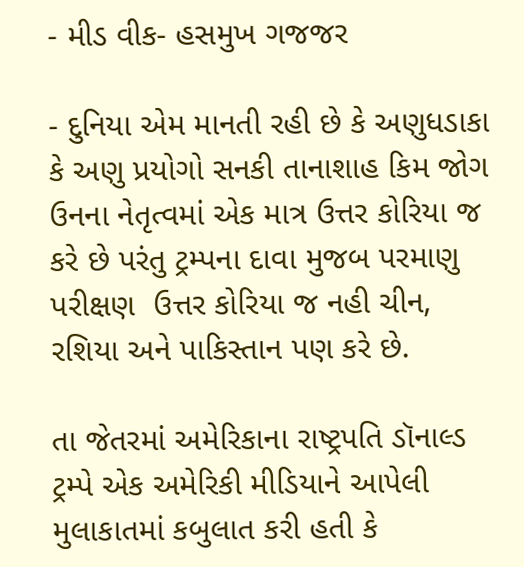- મીડ વીક- હસમુખ ગજજર

- દુનિયા એમ માનતી રહી છે કે અણુધડાકા કે અણુ પ્રયોગો સનકી તાનાશાહ કિમ જોગ ઉનના નેતૃત્વમાં એક માત્ર ઉત્તર કોરિયા જ કરે છે પરંતુ ટ્રમ્પના દાવા મુજબ પરમાણુ પરીક્ષણ  ઉત્તર કોરિયા જ નહી ચીન, રશિયા અને પાકિસ્તાન પણ કરે છે.

તા જેતરમાં અમેરિકાના રાષ્ટ્રપતિ ડૉનાલ્ડ ટ્રમ્પે એક અમેરિકી મીડિયાને આપેલી મુલાકાતમાં કબુલાત કરી હતી કે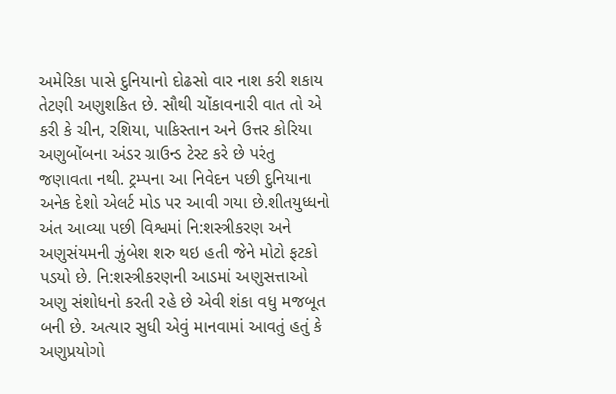અમેરિકા પાસે દુનિયાનો દોઢસો વાર નાશ કરી શકાય તેટણી અણુશકિત છે. સૌથી ચોંકાવનારી વાત તો એ કરી કે ચીન, રશિયા, પાકિસ્તાન અને ઉત્તર કોરિયા અણુબોંબના અંડર ગ્રાઉન્ડ ટેસ્ટ કરે છે પરંતુ જણાવતા નથી. ટ્રમ્પના આ નિવેદન પછી દુનિયાના અનેક દેશો એલર્ટ મોડ પર આવી ગયા છે.શીતયુધ્ધનો અંત આવ્યા પછી વિશ્વમાં નિ:શસ્ત્રીકરણ અને અણુસંયમની ઝુંબેશ શરુ થઇ હતી જેને મોટો ફટકો પડયો છે. નિ:શસ્ત્રીકરણની આડમાં અણુસત્તાઓ અણુ સંશોધનો કરતી રહે છે એવી શંકા વધુ મજબૂત બની છે. અત્યાર સુધી એવું માનવામાં આવતું હતું કે અણુપ્રયોગો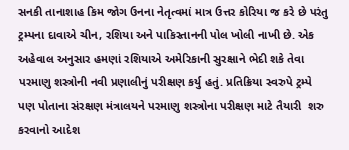સનકી તાનાશાહ કિમ જોગ ઉનના નેતૃત્વમાં માત્ર ઉત્તર કોરિયા જ કરે છે પરંતુ ટ્રમ્પના દાવાએ ચીન, રશિયા અને પાકિસ્તાનની પોલ ખોલી નાખી છે. એક અહેવાલ અનુસાર હમણાં રશિયાએ અમેરિકાની સુરક્ષાને ભેદી શકે તેવા પરમાણુ શસ્ત્રોની નવી પ્રણાલીનું પરીક્ષણ કર્યુ હતું. પ્રતિક્રિયા સ્વરુપે ટ્રમ્પે પણ પોતાના સંરક્ષણ મંત્રાલયને પરમાણુ શસ્ત્રોના પરીક્ષણ માટે તૈયારી  શરુ કરવાનો આદેશ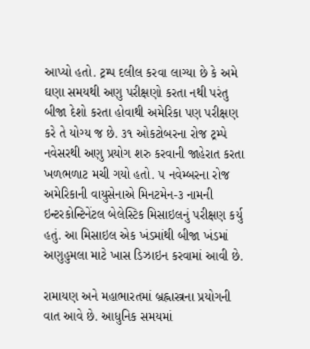આપ્યો હતો. ટ્રમ્પ દલીલ કરવા લાગ્યા છે કે અમે ઘણા સમયથી અણુ પરીક્ષણો કરતા નથી પરંતુ બીજા દેશો કરતા હોવાથી અમેરિકા પણ પરીક્ષણ કરે તે યોગ્ય જ છે. ૩૧ ઓકટોબરના રોજ ટ્રમ્પે નવેસરથી અણુ પ્રયોગ શરુ કરવાની જાહેરાત કરતા ખળભળાટ મચી ગયો હતો. ૫ નવેમ્બરના રોજ અમેરિકાની વાયુસેનાએ મિનટમેન-૩ નામની ઇન્ટરકોન્ટિનેંટલ બેલેસ્ટિક મિસાઇલનું પરીક્ષણ કર્યુ હતું. આ મિસાઇલ એક ખંડમાંથી બીજા ખંડમાં અણુહુમલા માટે ખાસ ડિઝાઇન કરવામાં આવી છે.

રામાયણ અને મહાભારતમાં બ્રહ્નાસ્ત્રના પ્રયોગની વાત આવે છે. આધુનિક સમયમાં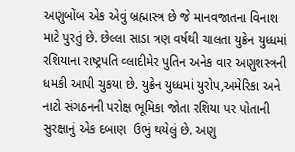અણુબોંબ એક એવું બ્રહ્માસ્ત્ર છે જે માનવજાતના વિનાશ માટે પુરતું છે. છેલ્લા સાડા ત્રણ વર્ષથી ચાલતા યુક્રેન યુધ્ધમાં રશિયાના રાષ્ટ્રપતિ વ્લાદીમેર પુતિન અનેક વાર અણુશસ્ત્રની ધમકી આપી ચુકયા છે. યુક્રેન યુધ્ધમાં યુરોપ,અમેરિકા અને નાટો સંગઠનની પરોક્ષ ભૂમિકા જોતા રશિયા પર પોતાની સુરક્ષાનું એક દબાણ  ઉભું થયેલું છે. અણુ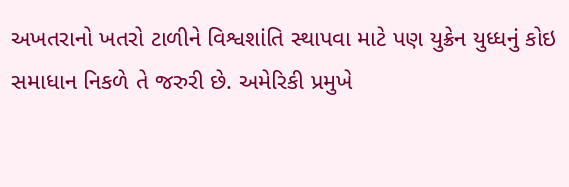અખતરાનો ખતરો ટાળીને વિશ્વશાંતિ સ્થાપવા માટે પણ યુક્રેન યુધ્ધનું કોઇ સમાધાન નિકળે તે જરુરી છે. અમેરિકી પ્રમુખે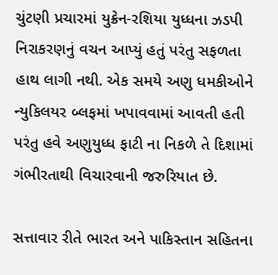ચુંટણી પ્રચારમાં યુક્રેન-રશિયા યુધ્ધના ઝડપી નિરાકરણનું વચન આપ્યું હતું પરંતુ સફળતા હાથ લાગી નથી. એક સમયે અણુ ધમકીઓને ન્યુકિલયર બ્લફમાં ખપાવવામાં આવતી હતી પરંતુ હવે અણુયુધ્ધ ફાટી ના નિકળે તે દિશામાં ગંભીરતાથી વિચારવાની જરુરિયાત છે.

સત્તાવાર રીતે ભારત અને પાકિસ્તાન સહિતના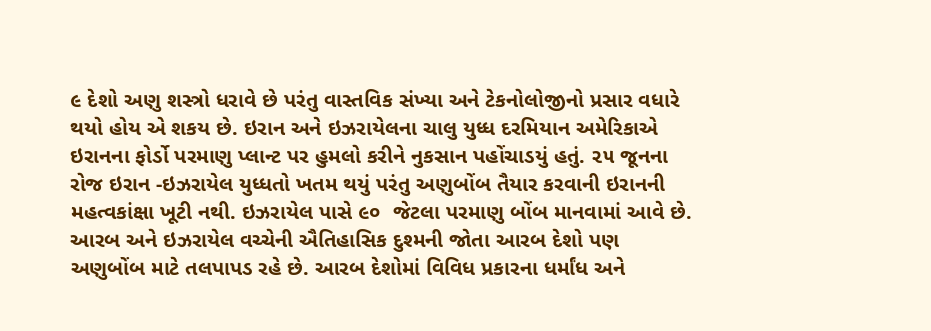૯ દેશો અણુ શસ્ત્રો ધરાવે છે પરંતુ વાસ્તવિક સંખ્યા અને ટેકનોલોજીનો પ્રસાર વધારે થયો હોય એ શકય છે. ઇરાન અને ઇઝરાયેલના ચાલુ યુધ્ધ દરમિયાન અમેરિકાએ ઇરાનના ફોર્ડો પરમાણુ પ્લાન્ટ પર હુમલો કરીને નુકસાન પહોંચાડયું હતું. ૨૫ જૂનના રોજ ઇરાન -ઇઝરાયેલ યુધ્ધતો ખતમ થયું પરંતુ અણુબોંબ તૈયાર કરવાની ઇરાનની મહત્વકાંક્ષા ખૂટી નથી. ઇઝરાયેલ પાસે ૯૦  જેટલા પરમાણુ બોંબ માનવામાં આવે છે. આરબ અને ઇઝરાયેલ વચ્ચેની ઐતિહાસિક દુશ્મની જોતા આરબ દેશો પણ અણુબોંબ માટે તલપાપડ રહે છે. આરબ દેશોમાં વિવિધ પ્રકારના ધર્માંધ અને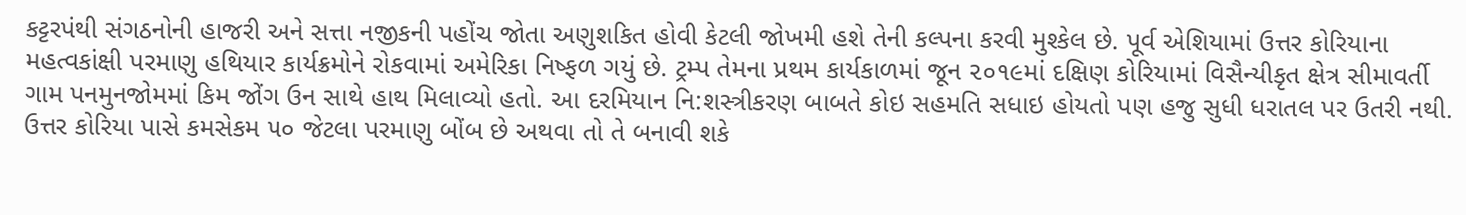કટ્ટરપંથી સંગઠનોની હાજરી અને સત્તા નજીકની પહોંચ જોતા અણુશકિત હોવી કેટલી જોખમી હશે તેની કલ્પના કરવી મુશ્કેલ છે. પૂર્વ એશિયામાં ઉત્તર કોરિયાના મહત્વકાંક્ષી પરમાણુ હથિયાર કાર્યક્રમોને રોકવામાં અમેરિકા નિષ્ફળ ગયું છે. ટ્રમ્પ તેમના પ્રથમ કાર્યકાળમાં જૂન ૨૦૧૯માં દક્ષિણ કોરિયામાં વિસૈન્યીકૃત ક્ષેત્ર સીમાવર્તી ગામ પનમુનજોમમાં કિમ જોંગ ઉન સાથે હાથ મિલાવ્યો હતો. આ દરમિયાન નિ:શસ્ત્રીકરણ બાબતે કોઇ સહમતિ સધાઇ હોયતો પણ હજુ સુધી ધરાતલ પર ઉતરી નથી. ઉત્તર કોરિયા પાસે કમસેકમ ૫૦ જેટલા પરમાણુ બોંબ છે અથવા તો તે બનાવી શકે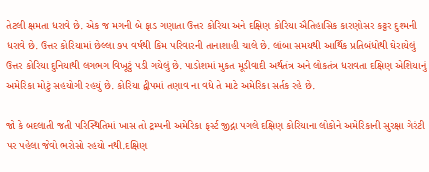તેટલી ક્ષમતા ધરાવે છે. એક જ મગની બે ફાડ ગણાતા ઉત્તર કોરિયા અને દક્ષિણ કોરિયા ઐતિહાસિક કારણોસર કટ્ટર દુશ્મની ધરાવે છે. ઉત્તર કોરિયામાં છેલ્લા ૭૫ વર્ષથી કિમ પરિવારની તાનાશાહી ચાલે છે. લાંબા સમયથી આર્થિક પ્રતિબંધોથી ઘેરાયેલું ઉત્તર કોરિયા દુનિયાથી લગભગ વિખૂટું પડી ગયેલું છે. પાડોશમાં મુકત મૂડીવાદી અર્થતંત્ર અને લોકતંત્ર ધરાવતા દક્ષિણ એશિયાનું અમેરિકા મોટું સહયોગી રહયું છે. કોરિયા દ્વીપમાં તણાવ ના વધે તે માટે અમેરિકા સર્તક રહે છે.

જો કે બદલાતી જતી પરિસ્થિતિમાં ખાસ તો ટ્રમ્પની અમેરિકા ફર્સ્ટ જીદ્ના પગલે દક્ષિણ કોરિયાના લોકોને અમેરિકાની સુરક્ષા ગેરંટી પર પહેલા જેવો ભરોસો રહયો નથી.દક્ષિણ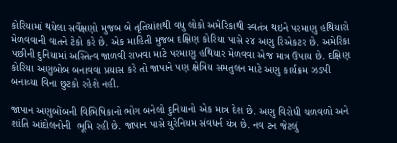કોરિયામાં થયેલા સર્વેક્ષણો મુજબ બે તૃતિયાંશથી વધુ લોકો અમેરિકાથી સ્વતંત્ર થઇને પરમાણુ હથિયારો મેળવવાની વાતને ટેકો કરે છે. એક માહિતી મુજબ દક્ષિણ કોરિયા પાસે ૨૪ અણુ રિએકટર છે. અમેરિકા પછીની દુનિયામાં અસ્તિત્વ જાળવી રાખવા માટે પરમાણુ હથિયાર મેળવવા એજ માત્ર ઉપાય છે. દક્ષિણ કોરિયા અણુબોબ બનાવવા પ્રયાસ કરે તો જાપાને પણ ક્ષેત્રિય સમતુલન માટે અણુ કાર્યક્રમ ઝડપી બનાવ્યા વિના છુટકો રહેશે નહી.

જાપાન અણુબોંબની વિભિષિકાનો ભોગ બનેલો દુનિયાનો એક માત્ર દેશ છે. અણુ વિરોધી ચળવળો અને શાંતિ આંદોલનોની  ભૂમિ રહી છે. જાપાન પાસે યુરેનિયમ સંવધર્ન યંત્ર છે. નવ ટન જેટલું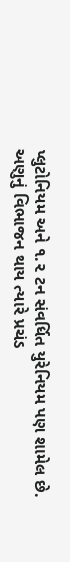પ્લુટોનિયમ અને ૧.૨ ટન સંવર્ધિત યુરેનિયમ પણ શામેલ છે. અણુનું વિભાજન થાય ત્યારે પ્રચંડ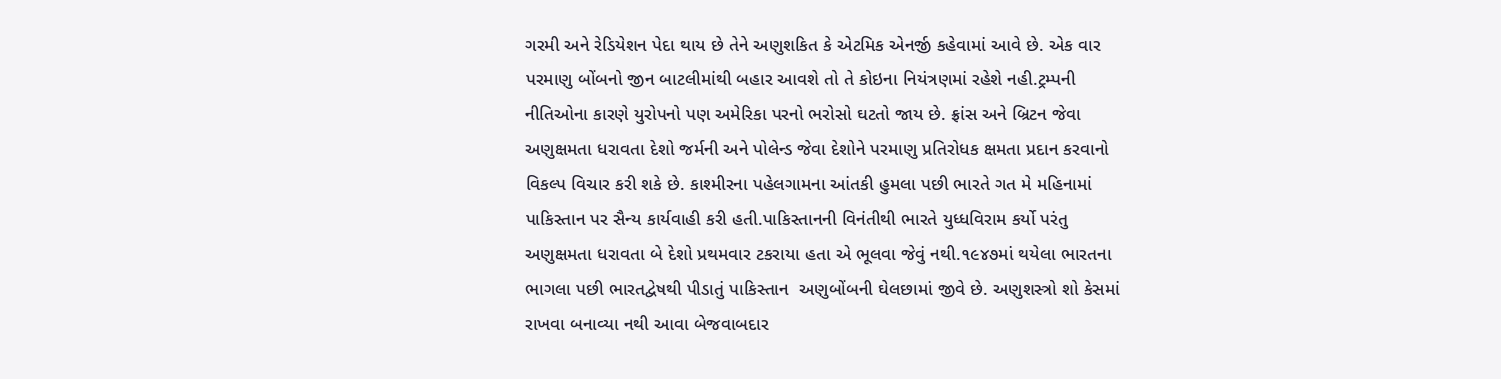ગરમી અને રેડિયેશન પેદા થાય છે તેને અણુશકિત કે એટમિક એનર્જી કહેવામાં આવે છે. એક વાર પરમાણુ બોંબનો જીન બાટલીમાંથી બહાર આવશે તો તે કોઇના નિયંત્રણમાં રહેશે નહી.ટ્રમ્પની નીતિઓના કારણે યુરોપનો પણ અમેરિકા પરનો ભરોસો ઘટતો જાય છે. ફ્રાંસ અને બ્રિટન જેવા અણુક્ષમતા ધરાવતા દેશો જર્મની અને પોલેન્ડ જેવા દેશોને પરમાણુ પ્રતિરોધક ક્ષમતા પ્રદાન કરવાનો વિકલ્પ વિચાર કરી શકે છે. કાશ્મીરના પહેલગામના આંતકી હુમલા પછી ભારતે ગત મે મહિનામાં પાકિસ્તાન પર સૈન્ય કાર્યવાહી કરી હતી.પાકિસ્તાનની વિનંતીથી ભારતે યુધ્ધવિરામ કર્યો પરંતુ અણુક્ષમતા ધરાવતા બે દેશો પ્રથમવાર ટકરાયા હતા એ ભૂલવા જેવું નથી.૧૯૪૭માં થયેલા ભારતના ભાગલા પછી ભારતદ્વેષથી પીડાતું પાકિસ્તાન  અણુબોંબની ઘેલછામાં જીવે છે. અણુશસ્ત્રો શો કેસમાં રાખવા બનાવ્યા નથી આવા બેજવાબદાર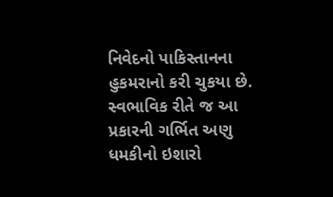નિવેદનો પાકિસ્તાનના હુકમરાનો કરી ચુકયા છે. સ્વભાવિક રીતે જ આ પ્રકારની ગર્ભિત અણુ ધમકીનો ઇશારો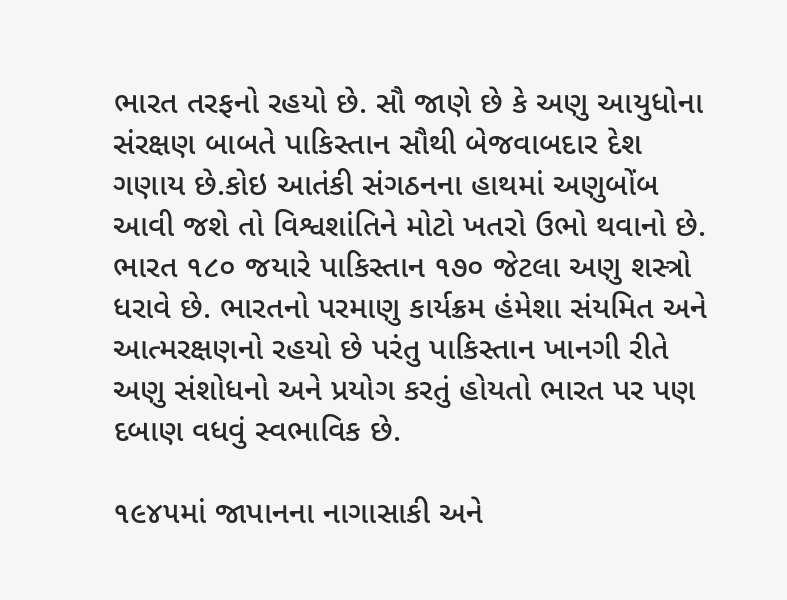ભારત તરફનો રહયો છે. સૌ જાણે છે કે અણુ આયુધોના સંરક્ષણ બાબતે પાકિસ્તાન સૌથી બેજવાબદાર દેશ ગણાય છે.કોઇ આતંકી સંગઠનના હાથમાં અણુબોંબ આવી જશે તો વિશ્વશાંતિને મોટો ખતરો ઉભો થવાનો છે. ભારત ૧૮૦ જયારે પાકિસ્તાન ૧૭૦ જેટલા અણુ શસ્ત્રો ધરાવે છે. ભારતનો પરમાણુ કાર્યક્રમ હંમેશા સંયમિત અને આત્મરક્ષણનો રહયો છે પરંતુ પાકિસ્તાન ખાનગી રીતે અણુ સંશોધનો અને પ્રયોગ કરતું હોયતો ભારત પર પણ દબાણ વધવું સ્વભાવિક છે.

૧૯૪૫માં જાપાનના નાગાસાકી અને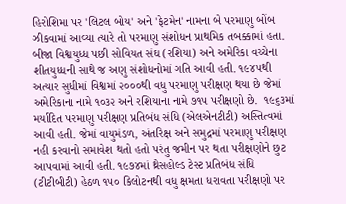હિરોશિમા પર 'લિટલ બોય' અને 'ફેટમેન' નામના બે પરમાણુ બોંબ ઝીકવામાં આવ્યા ત્યારે તો પરમાણુ સંશોધન પ્રાથમિક તબક્કામાં હતા. બીજા વિશ્વયુધ્ધ પછી સોવિયત સંઘ (રશિયા) અને અમેરિકા વચ્ચેના શીતયુધ્ધની સાથે જ અણુ સંશોધનોમાં ગતિ આવી હતી. ૧૯૪૫થી અત્યાર સુધીમાં વિશ્વમાં ૨૦૦૦થી વધુ પરમાણુ પરીક્ષણ થયા છે જેમાં અમેરિકાના નામે ૧૦૩૨ અને રશિયાના નામે ૭૧૫ પરીક્ષણો છે.  ૧૯૬૩માં મર્યાદિત પરમાણુ પરીક્ષણ પ્રતિબંધ સંધિ (એલએનટીટી) અસ્તિત્વમાં આવી હતી. જેમાં વાયુમંડળ, અંતરિક્ષ અને સમુદ્રમાં પરમાણુ પરીક્ષણ નહી કરવાનો સમાવેશ થતો હતો પરંતુ જમીન પર થતા પરીક્ષણોને છુટ આપવામાં આવી હતી. ૧૯૭૪માં થ્રેસહોલ્ડ ટેસ્ટ પ્રતિબંધ સંધિ (ટીટીબીટી) હેઠળ ૧૫૦ કિલોટનથી વધુ ક્ષમતા ધરાવતા પરીક્ષણો પર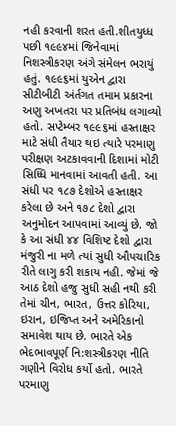નહી કરવાની શરત હતી.શીતયુધ્ધ પછી ૧૯૯૪માં જિનેવામાં નિશસ્ત્રીકરણ અંગે સંમેલન ભરાયું હતું. ૧૯૯૬માં યુએન દ્વારા સીટીબીટી અંર્તગત તમામ પ્રકારના અણુ અખતરા પર પ્રતિબંધ લગાવ્યો હતો. સપ્ટેમ્બર ૧૯૯૬માં હસ્તાક્ષર માટે સંધી તૈયાર થઇ ત્યારે પરમાણુ પરીક્ષણ અટકાવવાની દિશામાં મોટી સિધ્ધિ માનવામાં આવતી હતી. આ સંધી પર ૧૮૭ દેશોએ હસ્તાક્ષર કરેલા છે અને ૧૭૮ દેશો દ્વારા અનુમોદન આપવામાં આવ્યું છે. જો કે આ સંધી ૪૪ વિશિષ્ટ દેશો દ્વારા મંજુરી ના મળે ત્યાં સુધી ઔપચારિક રીતે લાગુ કરી શકાય નહી. જેમાં જે આઠ દેશો હજુ સુધી સહી નથી કરી તેમાં ચીન, ભારત, ઉત્તર કોરિયા, ઇરાન, ઇજિપ્ત અને અમેરિકાનો સમાવેશ થાય છે. ભારતે એક ભેદભાવપૂર્ણ નિ:શસ્ત્રીકરણ નીતિ ગણીને વિરોધ કર્યો હતો. ભારતે પરમાણુ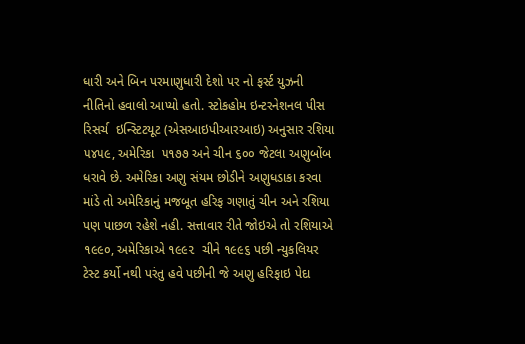ધારી અને બિન પરમાણુધારી દેશો પર નો ફર્સ્ટ યુઝની નીતિનો હવાલો આપ્યો હતો. સ્ટોકહોમ ઇન્ટરનેશનલ પીસ રિસર્ચ  ઇન્સ્ટિટયૂટ (એસઆઇપીઆરઆઇ) અનુસાર રશિયા  ૫૪૫૯, અમેરિકા  ૫૧૭૭ અને ચીન ૬૦૦ જેટલા અણુબોંબ ધરાવે છે. અમેરિકા અણુ સંયમ છોડીને અણુધડાકા કરવા માંડે તો અમેરિકાનું મજબૂત હરિફ ગણાતું ચીન અને રશિયા પણ પાછળ રહેશે નહી. સત્તાવાર રીતે જોઇએ તો રશિયાએ ૧૯૯૦, અમેરિકાએ ૧૯૯૨  ચીને ૧૯૯૬ પછી ન્યુકલિયર ટેસ્ટ કર્યો નથી પરંતુ હવે પછીની જે અણુ હરિફાઇ પેદા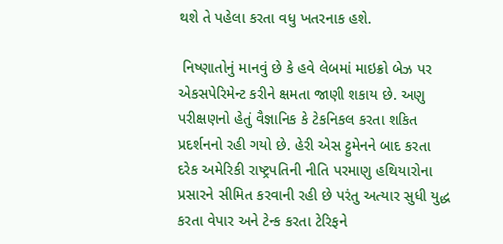થશે તે પહેલા કરતા વધુ ખતરનાક હશે.

 નિષ્ણાતોનું માનવું છે કે હવે લેબમાં માઇક્રો બેઝ પર એકસપેરિમેન્ટ કરીને ક્ષમતા જાણી શકાય છે. અણુ પરીક્ષણનો હેતું વૈજ્ઞાનિક કે ટેકનિકલ કરતા શકિત પ્રદર્શનનો રહી ગયો છે. હેરી એસ ટ્ટુમેનને બાદ કરતા દરેક અમેરિકી રાષ્ટ્રપતિની નીતિ પરમાણુ હથિયારોના પ્રસારને સીમિત કરવાની રહી છે પરંતુ અત્યાર સુધી યુદ્ધ કરતા વેપાર અને ટેન્ક કરતા ટેરિફને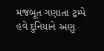મજબૂત ગણાતા ટ્રમ્પે હવે દુનિયાને અણુ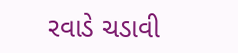રવાડે ચડાવી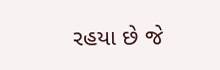રહયા છે જે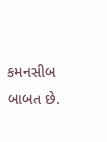કમનસીબ બાબત છે.